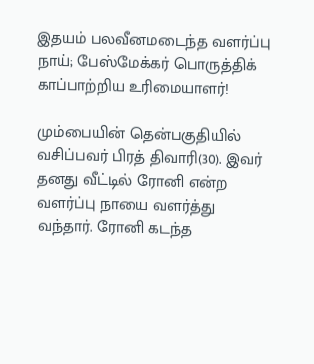இதயம் பலவீனமடைந்த வளர்ப்பு நாய்; பேஸ்மேக்கர் பொருத்திக் காப்பாற்றிய உரிமையாளர்!

மும்பையின் தென்பகுதியில் வசிப்பவர் பிரத் திவாரி(30). இவர் தனது வீட்டில் ரோனி என்ற வளர்ப்பு நாயை வளர்த்து வந்தார். ரோனி கடந்த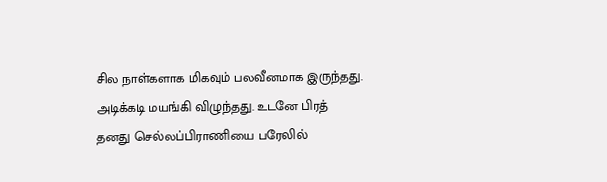சில நாள்களாக மிகவும் பலவீனமாக இருந்தது. அடிக்கடி மயங்கி விழுந்தது. உடனே பிரத் தனது செல்லப்பிராணியை பரேலில்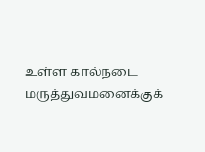உள்ள கால்நடை மருத்துவமனைக்குக்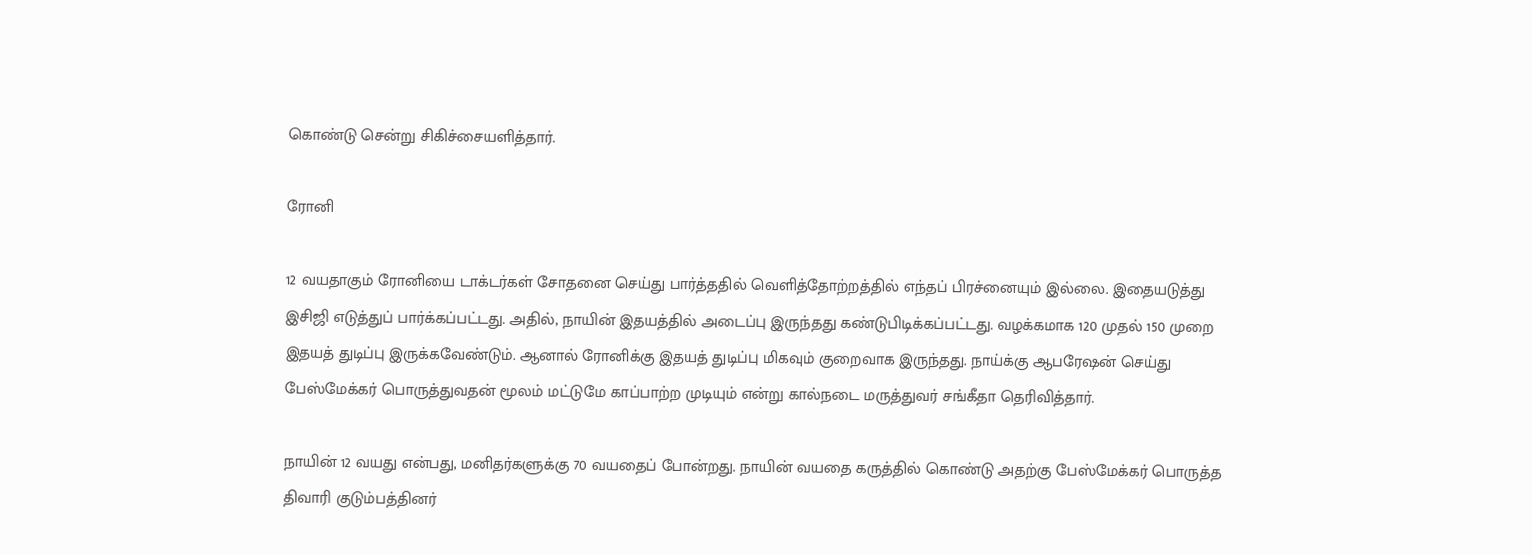கொண்டு சென்று சிகிச்சையளித்தார்.

ரோனி

12 வயதாகும் ரோனியை டாக்டர்கள் சோதனை செய்து பார்த்ததில் வெளித்தோற்றத்தில் எந்தப் பிரச்னையும் இல்லை. இதையடுத்து இசிஜி எடுத்துப் பார்க்கப்பட்டது. அதில், நாயின் இதயத்தில் அடைப்பு இருந்தது கண்டுபிடிக்கப்பட்டது. வழக்கமாக 120 முதல் 150 முறை இதயத் துடிப்பு இருக்கவேண்டும். ஆனால் ரோனிக்கு இதயத் துடிப்பு மிகவும் குறைவாக இருந்தது. நாய்க்கு ஆபரேஷன் செய்து பேஸ்மேக்கர் பொருத்துவதன் மூலம் மட்டுமே காப்பாற்ற முடியும் என்று கால்நடை மருத்துவர் சங்கீதா தெரிவித்தார்.

நாயின் 12 வயது என்பது, மனிதர்களுக்கு 70 வயதைப் போன்றது. நாயின் வயதை கருத்தில் கொண்டு அதற்கு பேஸ்மேக்கர் பொருத்த திவாரி குடும்பத்தினர்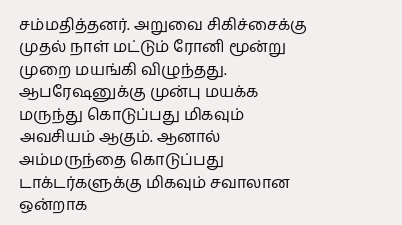சம்மதித்தனர். அறுவை சிகிச்சைக்கு முதல் நாள் மட்டும் ரோனி மூன்று முறை மயங்கி விழுந்தது. ஆபரேஷனுக்கு முன்பு மயக்க மருந்து கொடுப்பது மிகவும் அவசியம் ஆகும். ஆனால் அம்மருந்தை கொடுப்பது டாக்டர்களுக்கு மிகவும் சவாலான ஒன்றாக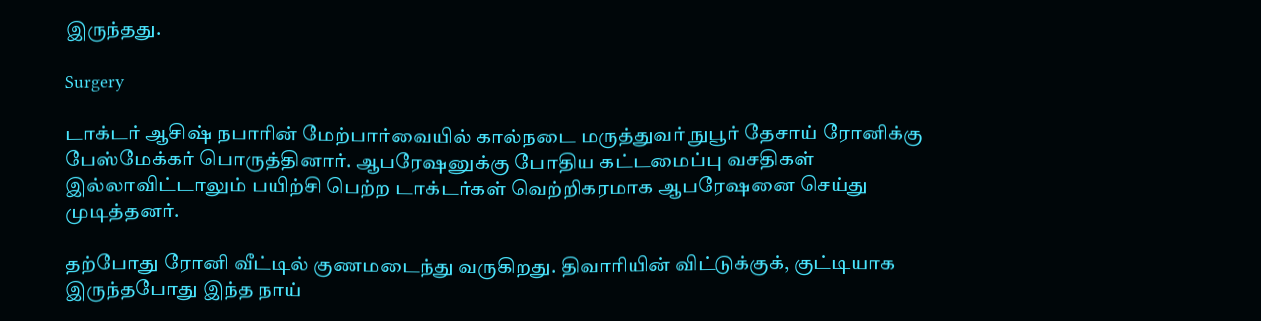இருந்தது.

Surgery

டாக்டர் ஆசிஷ் நபாரின் மேற்பார்வையில் கால்நடை மருத்துவர் நுபூர் தேசாய் ரோனிக்கு பேஸ்மேக்கர் பொருத்தினார். ஆபரேஷனுக்கு போதிய கட்டமைப்பு வசதிகள் இல்லாவிட்டாலும் பயிற்சி பெற்ற டாக்டர்கள் வெற்றிகரமாக ஆபரேஷனை செய்து முடித்தனர்.

தற்போது ரோனி வீட்டில் குணமடைந்து வருகிறது. திவாரியின் விட்டுக்குக், குட்டியாக இருந்தபோது இந்த நாய்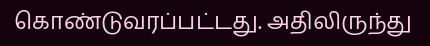கொண்டுவரப்பட்டது. அதிலிருந்து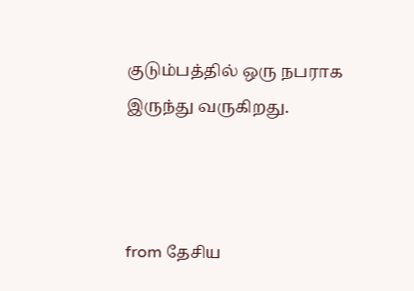குடும்பத்தில் ஒரு நபராக இருந்து வருகிறது.



from தேசிய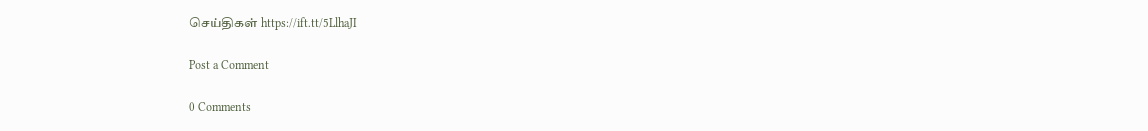செய்திகள் https://ift.tt/5LlhaJI

Post a Comment

0 Comments